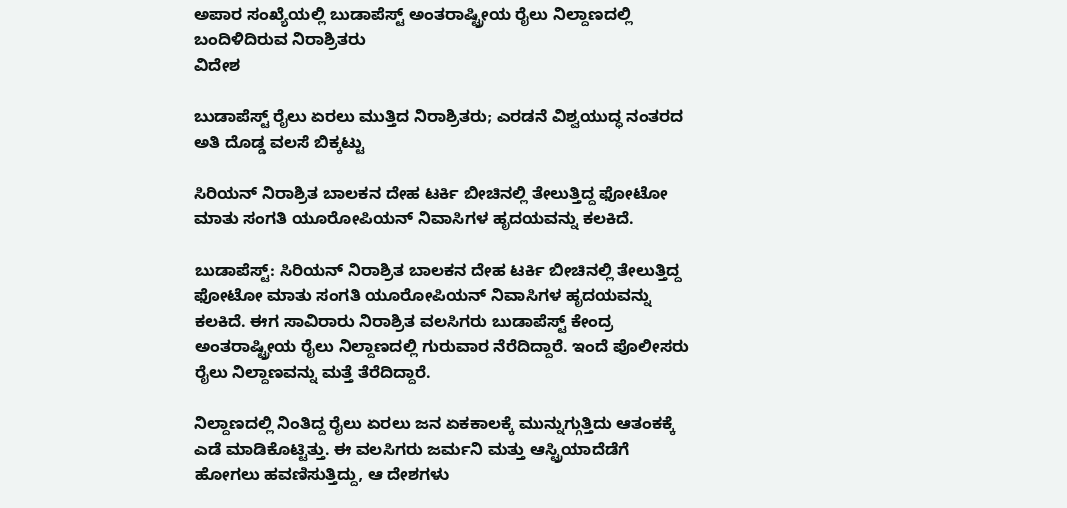ಅಪಾರ ಸಂಖ್ಯೆಯಲ್ಲಿ ಬುಡಾಪೆಸ್ಟ್ ಅಂತರಾಷ್ಟ್ರೀಯ ರೈಲು ನಿಲ್ದಾಣದಲ್ಲಿ ಬಂದಿಳಿದಿರುವ ನಿರಾಶ್ರಿತರು
ವಿದೇಶ

ಬುಡಾಪೆಸ್ಟ್ ರೈಲು ಏರಲು ಮುತ್ತಿದ ನಿರಾಶ್ರಿತರು; ಎರಡನೆ ವಿಶ್ವಯುದ್ಧ ನಂತರದ ಅತಿ ದೊಡ್ಡ ವಲಸೆ ಬಿಕ್ಕಟ್ಟು

ಸಿರಿಯನ್ ನಿರಾಶ್ರಿತ ಬಾಲಕನ ದೇಹ ಟರ್ಕಿ ಬೀಚಿನಲ್ಲಿ ತೇಲುತ್ತಿದ್ದ ಫೋಟೋ ಮಾತು ಸಂಗತಿ ಯೂರೋಪಿಯನ್ ನಿವಾಸಿಗಳ ಹೃದಯವನ್ನು ಕಲಕಿದೆ.

ಬುಡಾಪೆಸ್ಟ್: ಸಿರಿಯನ್ ನಿರಾಶ್ರಿತ ಬಾಲಕನ ದೇಹ ಟರ್ಕಿ ಬೀಚಿನಲ್ಲಿ ತೇಲುತ್ತಿದ್ದ ಫೋಟೋ ಮಾತು ಸಂಗತಿ ಯೂರೋಪಿಯನ್ ನಿವಾಸಿಗಳ ಹೃದಯವನ್ನು ಕಲಕಿದೆ. ಈಗ ಸಾವಿರಾರು ನಿರಾಶ್ರಿತ ವಲಸಿಗರು ಬುಡಾಪೆಸ್ಟ್ ಕೇಂದ್ರ ಅಂತರಾಷ್ಟ್ರೀಯ ರೈಲು ನಿಲ್ದಾಣದಲ್ಲಿ ಗುರುವಾರ ನೆರೆದಿದ್ದಾರೆ. ಇಂದೆ ಪೊಲೀಸರು ರೈಲು ನಿಲ್ದಾಣವನ್ನು ಮತ್ತೆ ತೆರೆದಿದ್ದಾರೆ.

ನಿಲ್ದಾಣದಲ್ಲಿ ನಿಂತಿದ್ದ ರೈಲು ಏರಲು ಜನ ಏಕಕಾಲಕ್ಕೆ ಮುನ್ನುಗ್ಗುತ್ತಿದು ಆತಂಕಕ್ಕೆ ಎಡೆ ಮಾಡಿಕೊಟ್ಟಿತ್ತು. ಈ ವಲಸಿಗರು ಜರ್ಮನಿ ಮತ್ತು ಆಸ್ಟ್ರಿಯಾದೆಡೆಗೆ ಹೋಗಲು ಹವಣಿಸುತ್ತಿದ್ದು, ಆ ದೇಶಗಳು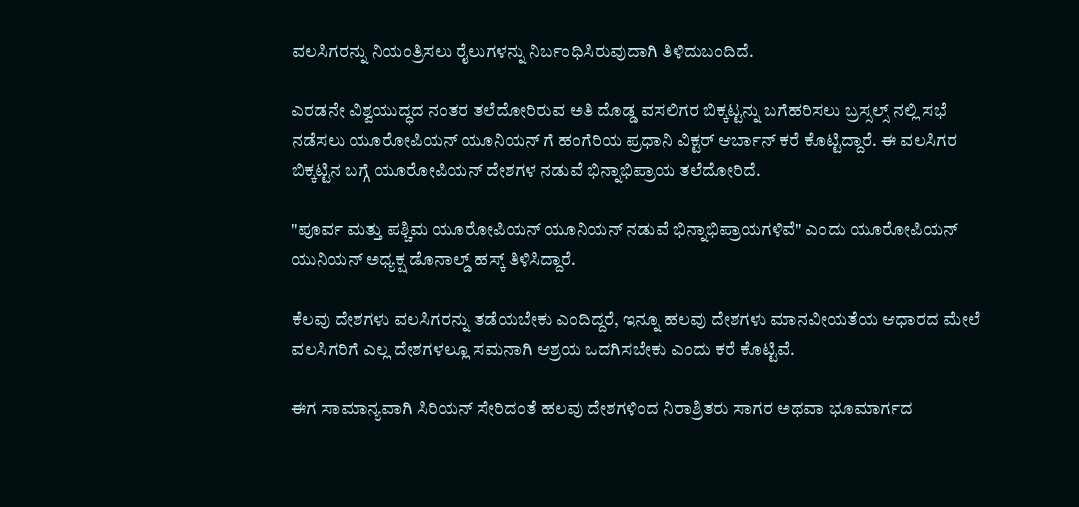ವಲಸಿಗರನ್ನು ನಿಯಂತ್ರಿಸಲು ರೈಲುಗಳನ್ನು ನಿರ್ಬಂಧಿಸಿರುವುದಾಗಿ ತಿಳಿದುಬಂದಿದೆ.

ಎರಡನೇ ವಿಶ್ವಯುದ್ಧದ ನಂತರ ತಲೆದೋರಿರುವ ಅತಿ ದೊಡ್ಡ ವಸಲಿಗರ ಬಿಕ್ಕಟ್ಟನ್ನು ಬಗೆಹರಿಸಲು ಬ್ರಸ್ಸಲ್ಸ್ ನಲ್ಲಿ ಸಭೆ ನಡೆಸಲು ಯೂರೋಪಿಯನ್ ಯೂನಿಯನ್ ಗೆ ಹಂಗೆರಿಯ ಪ್ರಧಾನಿ ವಿಕ್ಟರ್ ಆರ್ಬಾನ್ ಕರೆ ಕೊಟ್ಟಿದ್ದಾರೆ. ಈ ವಲಸಿಗರ ಬಿಕ್ಕಟ್ಟಿನ ಬಗ್ಗೆ ಯೂರೋಪಿಯನ್ ದೇಶಗಳ ನಡುವೆ ಭಿನ್ನಾಭಿಪ್ರಾಯ ತಲೆದೋರಿದೆ.

"ಪೂರ್ವ ಮತ್ತು ಪಶ್ಚಿಮ ಯೂರೋಪಿಯನ್ ಯೂನಿಯನ್ ನಡುವೆ ಭಿನ್ನಾಭಿಪ್ರಾಯಗಳಿವೆ" ಎಂದು ಯೂರೋಪಿಯನ್ ಯುನಿಯನ್ ಅಧ್ಯಕ್ಷ ಡೊನಾಲ್ಡ್ ಹಸ್ಕ್ ತಿಳಿಸಿದ್ದಾರೆ.

ಕೆಲವು ದೇಶಗಳು ವಲಸಿಗರನ್ನು ತಡೆಯಬೇಕು ಎಂದಿದ್ದರೆ, ಇನ್ನೂ ಹಲವು ದೇಶಗಳು ಮಾನವೀಯತೆಯ ಆಧಾರದ ಮೇಲೆ ವಲಸಿಗರಿಗೆ ಎಲ್ಲ ದೇಶಗಳಲ್ಲೂ ಸಮನಾಗಿ ಆಶ್ರಯ ಒದಗಿಸಬೇಕು ಎಂದು ಕರೆ ಕೊಟ್ಟಿವೆ.

ಈಗ ಸಾಮಾನ್ಯವಾಗಿ ಸಿರಿಯನ್ ಸೇರಿದಂತೆ ಹಲವು ದೇಶಗಳಿಂದ ನಿರಾಶ್ರಿತರು ಸಾಗರ ಅಥವಾ ಭೂಮಾರ್ಗದ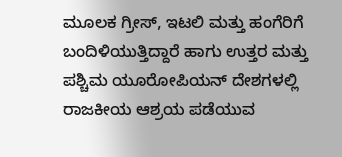ಮೂಲಕ ಗ್ರೀಸ್, ಇಟಲಿ ಮತ್ತು ಹಂಗೆರಿಗೆ ಬಂದಿಳಿಯುತ್ತಿದ್ದಾರೆ ಹಾಗು ಉತ್ತರ ಮತ್ತು ಪಶ್ಚಿಮ ಯೂರೋಪಿಯನ್ ದೇಶಗಳಲ್ಲಿ ರಾಜಕೀಯ ಆಶ್ರಯ ಪಡೆಯುವ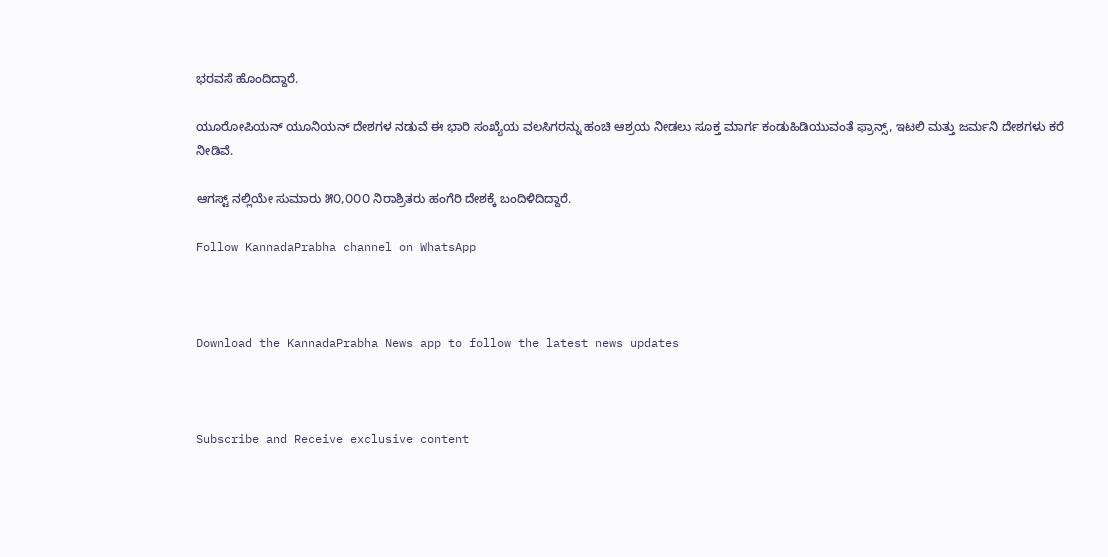ಭರವಸೆ ಹೊಂದಿದ್ದಾರೆ.

ಯೂರೋಪಿಯನ್ ಯೂನಿಯನ್ ದೇಶಗಳ ನಡುವೆ ಈ ಭಾರಿ ಸಂಖ್ಯೆಯ ವಲಸಿಗರನ್ನು ಹಂಚಿ ಆಶ್ರಯ ನೀಡಲು ಸೂಕ್ತ ಮಾರ್ಗ ಕಂಡುಹಿಡಿಯುವಂತೆ ಫ್ರಾನ್ಸ್, ಇಟಲಿ ಮತ್ತು ಜರ್ಮನಿ ದೇಶಗಳು ಕರೆ ನೀಡಿವೆ.

ಆಗಸ್ಟ್ ನಲ್ಲಿಯೇ ಸುಮಾರು ೫೦,೦೦೦ ನಿರಾಶ್ರಿತರು ಹಂಗೆರಿ ದೇಶಕ್ಕೆ ಬಂದಿಳಿದಿದ್ದಾರೆ.

Follow KannadaPrabha channel on WhatsApp



Download the KannadaPrabha News app to follow the latest news updates



Subscribe and Receive exclusive content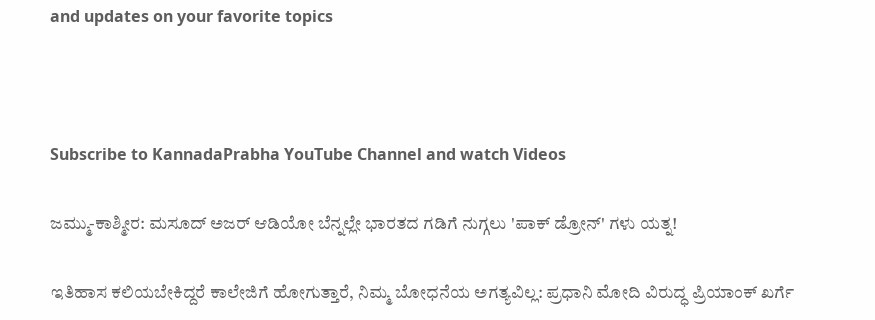and updates on your favorite topics



Subscribe to KannadaPrabha YouTube Channel and watch Videos

ಜಮ್ಮು-ಕಾಶ್ಮೀರ: ಮಸೂದ್ ಅಜರ್ ಆಡಿಯೋ ಬೆನ್ನಲ್ಲೇ ಭಾರತದ ಗಡಿಗೆ ನುಗ್ಗಲು 'ಪಾಕ್ ಡ್ರೋನ್' ಗಳು ಯತ್ನ!

ಇತಿಹಾಸ ಕಲಿಯಬೇಕಿದ್ದರೆ ಕಾಲೇಜಿಗೆ ಹೋಗುತ್ತಾರೆ, ನಿಮ್ಮ ಬೋಧನೆಯ ಅಗತ್ಯವಿಲ್ಲ: ಪ್ರಧಾನಿ ಮೋದಿ ವಿರುದ್ಧ ಪ್ರಿಯಾಂಕ್ ಖರ್ಗೆ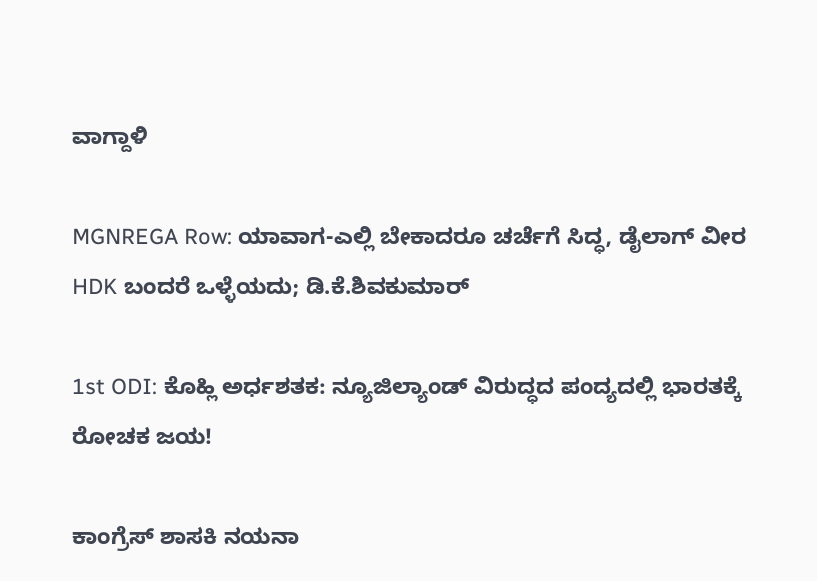ವಾಗ್ದಾಳಿ

MGNREGA Row: ಯಾವಾಗ-ಎಲ್ಲಿ ಬೇಕಾದರೂ ಚರ್ಚೆಗೆ ಸಿದ್ಧ, ಡೈಲಾಗ್‌ ವೀರ HDK ಬಂದರೆ ಒಳ್ಳೆಯದು; ಡಿ.ಕೆ.ಶಿವಕುಮಾರ್

1st ODI: ಕೊಹ್ಲಿ ಅರ್ಧಶತಕ: ನ್ಯೂಜಿಲ್ಯಾಂಡ್ ವಿರುದ್ಧದ ಪಂದ್ಯದಲ್ಲಿ ಭಾರತಕ್ಕೆ ರೋಚಕ ಜಯ!

ಕಾಂಗ್ರೆಸ್ ಶಾಸಕಿ ನಯನಾ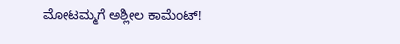ಮೋಟಮ್ಮಗೆ ಅಶ್ಲೀಲ ಕಾಮೆಂಟ್!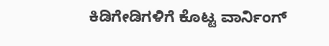ಕಿಡಿಗೇಡಿಗಳಿಗೆ ಕೊಟ್ಟ ವಾರ್ನಿಂಗ್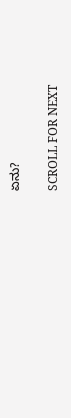ಏನು?

SCROLL FOR NEXT